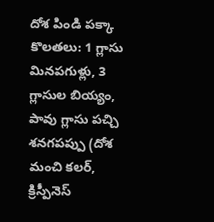దోశ పిండి పక్కా కొలతలు: 1 గ్లాసు మినపగుళ్లు, 3 గ్లాసుల బియ్యం, పావు గ్లాసు పచ్చి శనగపప్పు (దోశ మంచి కలర్, క్రిస్పీనెస్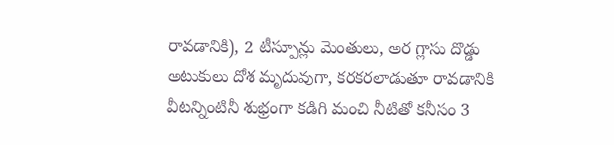రావడానికి), 2 టీస్పూన్లు మెంతులు, అర గ్లాసు దొడ్డు అటుకులు దోశ మృదువుగా, కరకరలాడుతూ రావడానికి వీటన్నింటినీ శుభ్రంగా కడిగి మంచి నీటితో కనీసం 3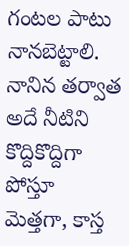గంటల పాటు నానబెట్టాలి. నానిన తర్వాత అదే నీటిని కొద్దికొద్దిగా పోస్తూ మెత్తగా, కాస్త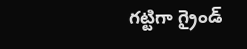గట్టిగా గ్రైండ్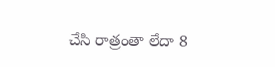చేసి రాత్రంతా లేదా 8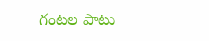గంటల పాటు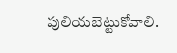పులియబెట్టుకోవాలి.